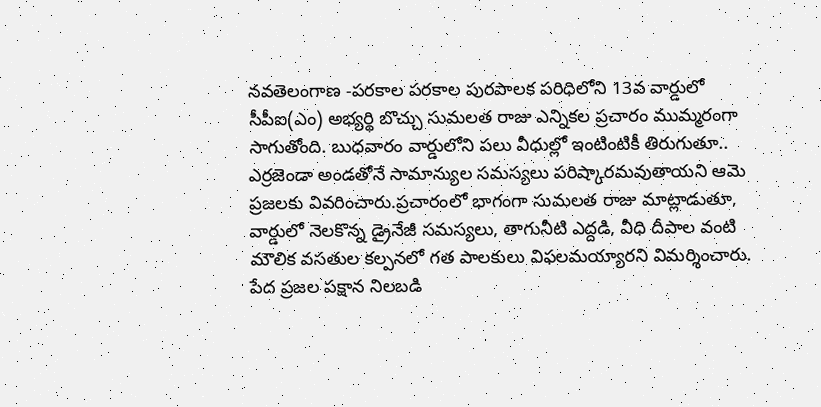నవతెలంగాణ -పరకాల పరకాల పురపాలక పరిధిలోని 13వ వార్డులో సీపీఐ(ఎం) అభ్యర్థి బొచ్చు సుమలత రాజు ఎన్నికల ప్రచారం ముమ్మరంగా సాగుతోంది. బుధవారం వార్డులోని పలు వీధుల్లో ఇంటింటికీ తిరుగుతూ.. ఎర్రజెండా అండతోనే సామాన్యుల సమస్యలు పరిష్కారమవుతాయని ఆమె ప్రజలకు వివరించారు.ప్రచారంలో భాగంగా సుమలత రాజు మాట్లాడుతూ, వార్డులో నెలకొన్న డ్రైనేజీ సమస్యలు, తాగునీటి ఎద్దడి, వీధి దీపాల వంటి మౌలిక వసతుల కల్పనలో గత పాలకులు విఫలమయ్యారని విమర్శించారు. పేద ప్రజల పక్షాన నిలబడి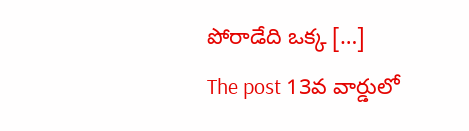పోరాడేది ఒక్క […]
The post 13వ వార్డులో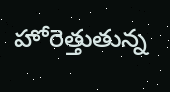హోరెత్తుతున్న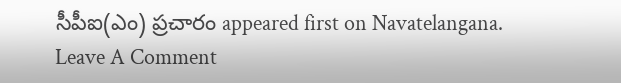సీపీఐ(ఎం) ప్రచారం appeared first on Navatelangana.
Leave A Comment